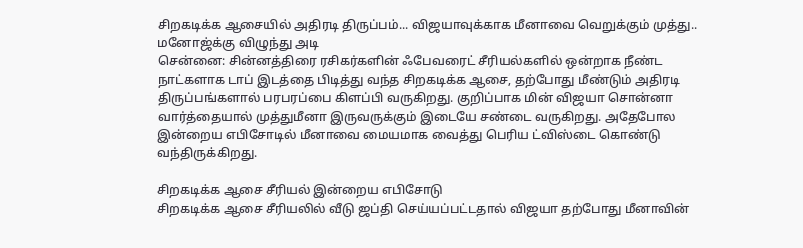சிறகடிக்க ஆசையில் அதிரடி திருப்பம்... விஜயாவுக்காக மீனாவை வெறுக்கும் முத்து.. மனோஜ்க்கு விழுந்து அடி
சென்னை: சின்னத்திரை ரசிகர்களின் ஃபேவரைட் சீரியல்களில் ஒன்றாக நீண்ட நாட்களாக டாப் இடத்தை பிடித்து வந்த சிறகடிக்க ஆசை, தற்போது மீண்டும் அதிரடி திருப்பங்களால் பரபரப்பை கிளப்பி வருகிறது. குறிப்பாக மின் விஜயா சொன்னா வார்த்தையால் முத்துமீனா இருவருக்கும் இடையே சண்டை வருகிறது. அதேபோல இன்றைய எபிசோடில் மீனாவை மையமாக வைத்து பெரிய ட்விஸ்டை கொண்டு வந்திருக்கிறது.

சிறகடிக்க ஆசை சீரியல் இன்றைய எபிசோடு
சிறகடிக்க ஆசை சீரியலில் வீடு ஜப்தி செய்யப்பட்டதால் விஜயா தற்போது மீனாவின்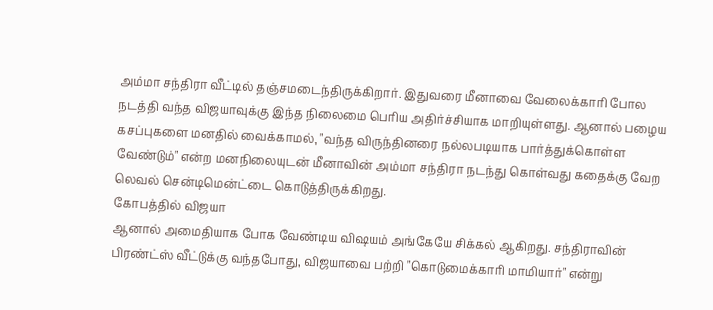அம்மா சந்திரா வீட்டில் தஞ்சமடைந்திருக்கிறார். இதுவரை மீனாவை வேலைக்காரி போல நடத்தி வந்த விஜயாவுக்கு இந்த நிலைமை பெரிய அதிர்ச்சியாக மாறியுள்ளது. ஆனால் பழைய கசப்புகளை மனதில் வைக்காமல், "வந்த விருந்தினரை நல்லபடியாக பார்த்துக்கொள்ள வேண்டும்" என்ற மனநிலையுடன் மீனாவின் அம்மா சந்திரா நடந்து கொள்வது கதைக்கு வேற லெவல் சென்டிமென்ட்டை கொடுத்திருக்கிறது.
கோபத்தில் விஜயா
ஆனால் அமைதியாக போக வேண்டிய விஷயம் அங்கேயே சிக்கல் ஆகிறது. சந்திராவின் பிரண்ட்ஸ் வீட்டுக்கு வந்தபோது, விஜயாவை பற்றி "கொடுமைக்காரி மாமியார்" என்று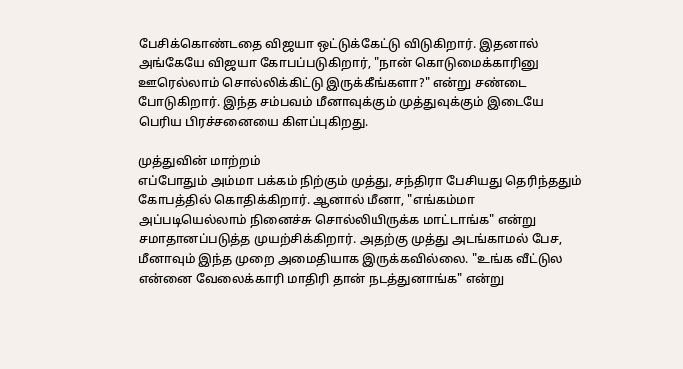பேசிக்கொண்டதை விஜயா ஒட்டுக்கேட்டு விடுகிறார். இதனால் அங்கேயே விஜயா கோபப்படுகிறார், "நான் கொடுமைக்காரினு ஊரெல்லாம் சொல்லிக்கிட்டு இருக்கீங்களா?" என்று சண்டை போடுகிறார். இந்த சம்பவம் மீனாவுக்கும் முத்துவுக்கும் இடையே பெரிய பிரச்சனையை கிளப்புகிறது.

முத்துவின் மாற்றம்
எப்போதும் அம்மா பக்கம் நிற்கும் முத்து, சந்திரா பேசியது தெரிந்ததும் கோபத்தில் கொதிக்கிறார். ஆனால் மீனா, "எங்கம்மா அப்படியெல்லாம் நினைச்சு சொல்லியிருக்க மாட்டாங்க" என்று சமாதானப்படுத்த முயற்சிக்கிறார். அதற்கு முத்து அடங்காமல் பேச, மீனாவும் இந்த முறை அமைதியாக இருக்கவில்லை. "உங்க வீட்டுல என்னை வேலைக்காரி மாதிரி தான் நடத்துனாங்க" என்று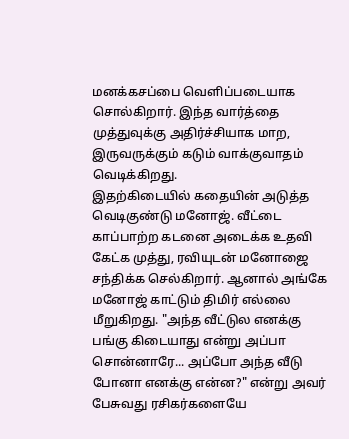மனக்கசப்பை வெளிப்படையாக சொல்கிறார். இந்த வார்த்தை முத்துவுக்கு அதிர்ச்சியாக மாற, இருவருக்கும் கடும் வாக்குவாதம் வெடிக்கிறது.
இதற்கிடையில் கதையின் அடுத்த வெடிகுண்டு மனோஜ். வீட்டை காப்பாற்ற கடனை அடைக்க உதவி கேட்க முத்து, ரவியுடன் மனோஜை சந்திக்க செல்கிறார். ஆனால் அங்கே மனோஜ் காட்டும் திமிர் எல்லை மீறுகிறது. "அந்த வீட்டுல எனக்கு பங்கு கிடையாது என்று அப்பா சொன்னாரே... அப்போ அந்த வீடு போனா எனக்கு என்ன?" என்று அவர் பேசுவது ரசிகர்களையே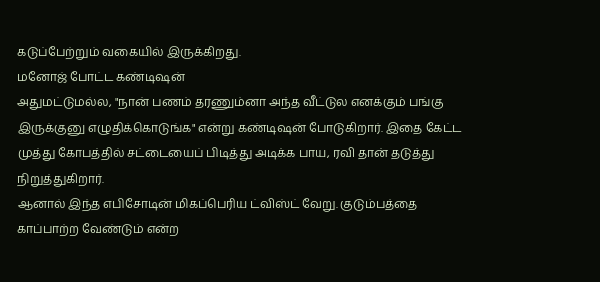கடுப்பேற்றும் வகையில் இருக்கிறது.
மனோஜ் போட்ட கண்டிஷன்
அதுமட்டுமல்ல, "நான் பணம் தரணும்னா அந்த வீட்டுல எனக்கும் பங்கு இருக்குனு எழுதிக்கொடுங்க" என்று கண்டிஷன் போடுகிறார். இதை கேட்ட முத்து கோபத்தில் சட்டையைப் பிடித்து அடிக்க பாய, ரவி தான் தடுத்து நிறுத்துகிறார்.
ஆனால் இந்த எபிசோடின் மிகப்பெரிய ட்விஸ்ட் வேறு. குடும்பத்தை காப்பாற்ற வேண்டும் என்ற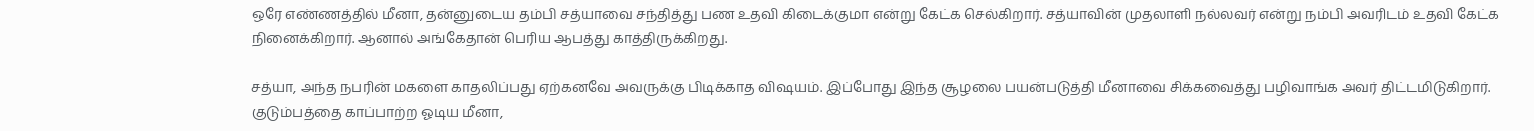ஒரே எண்ணத்தில் மீனா, தன்னுடைய தம்பி சத்யாவை சந்தித்து பண உதவி கிடைக்குமா என்று கேட்க செல்கிறார். சத்யாவின் முதலாளி நல்லவர் என்று நம்பி அவரிடம் உதவி கேட்க நினைக்கிறார். ஆனால் அங்கேதான் பெரிய ஆபத்து காத்திருக்கிறது.

சத்யா, அந்த நபரின் மகளை காதலிப்பது ஏற்கனவே அவருக்கு பிடிக்காத விஷயம். இப்போது இந்த சூழலை பயன்படுத்தி மீனாவை சிக்கவைத்து பழிவாங்க அவர் திட்டமிடுகிறார். குடும்பத்தை காப்பாற்ற ஓடிய மீனா,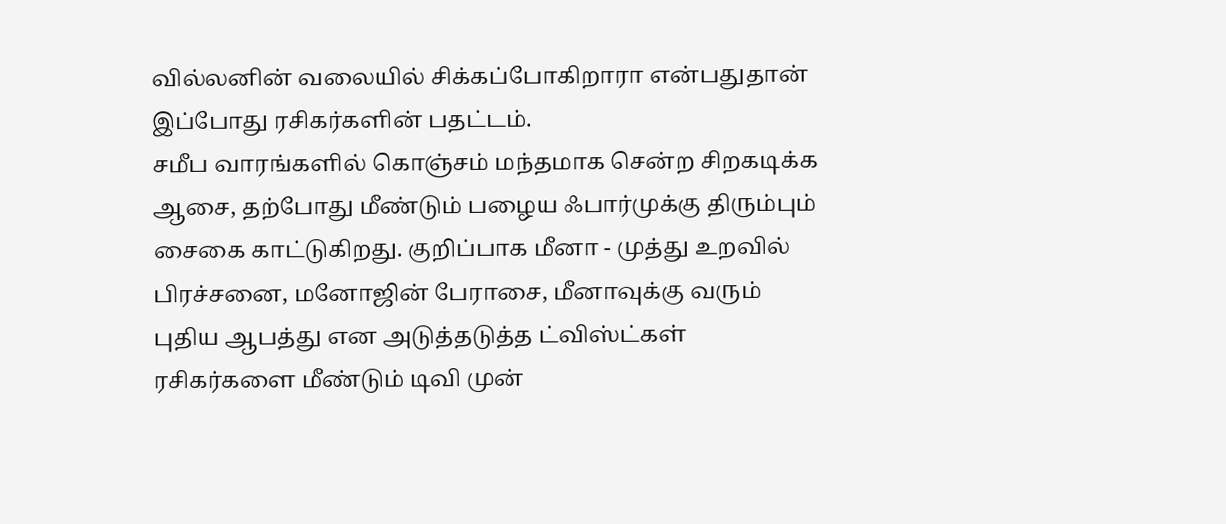வில்லனின் வலையில் சிக்கப்போகிறாரா என்பதுதான் இப்போது ரசிகர்களின் பதட்டம்.
சமீப வாரங்களில் கொஞ்சம் மந்தமாக சென்ற சிறகடிக்க ஆசை, தற்போது மீண்டும் பழைய ஃபார்முக்கு திரும்பும் சைகை காட்டுகிறது. குறிப்பாக மீனா - முத்து உறவில் பிரச்சனை, மனோஜின் பேராசை, மீனாவுக்கு வரும் புதிய ஆபத்து என அடுத்தடுத்த ட்விஸ்ட்கள் ரசிகர்களை மீண்டும் டிவி முன்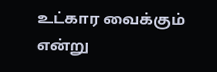உட்கார வைக்கும் என்று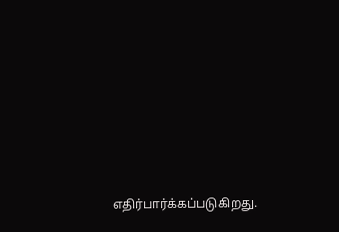எதிர்பார்க்கப்படுகிறது.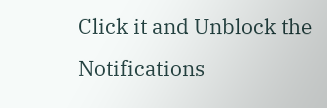Click it and Unblock the Notifications